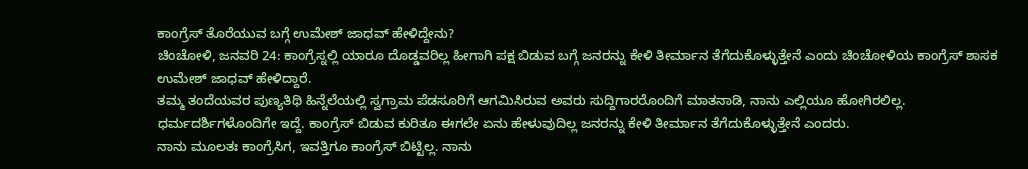ಕಾಂಗ್ರೆಸ್ ತೊರೆಯುವ ಬಗ್ಗೆ ಉಮೇಶ್ ಜಾಧವ್ ಹೇಳಿದ್ದೇನು?
ಚಿಂಚೋಳಿ, ಜನವರಿ 24: ಕಾಂಗ್ರೆಸ್ನಲ್ಲಿ ಯಾರೂ ದೊಡ್ಡವರಿಲ್ಲ ಹೀಗಾಗಿ ಪಕ್ಷ ಬಿಡುವ ಬಗ್ಗೆ ಜನರನ್ನು ಕೇಳಿ ತೀರ್ಮಾನ ತೆಗೆದುಕೊಳ್ಳುತ್ತೇನೆ ಎಂದು ಚಿಂಚೋಳಿಯ ಕಾಂಗ್ರೆಸ್ ಶಾಸಕ ಉಮೇಶ್ ಜಾಧವ್ ಹೇಳಿದ್ದಾರೆ.
ತಮ್ಮ ತಂದೆಯವರ ಪುಣ್ಯತಿಥಿ ಹಿನ್ನೆಲೆಯಲ್ಲಿ ಸ್ವಗ್ರಾಮ ಪೆಡಸೂರಿಗೆ ಆಗಮಿಸಿರುವ ಅವರು ಸುದ್ದಿಗಾರರೊಂದಿಗೆ ಮಾತನಾಡಿ, ನಾನು ಎಲ್ಲಿಯೂ ಹೋಗಿರಲಿಲ್ಲ. ಧರ್ಮದರ್ಶಿಗಳೊಂದಿಗೇ ಇದ್ದೆ. ಕಾಂಗ್ರೆಸ್ ಬಿಡುವ ಕುರಿತೂ ಈಗಲೇ ಏನು ಹೇಳುವುದಿಲ್ಲ ಜನರನ್ನು ಕೇಳಿ ತೀರ್ಮಾನ ತೆಗೆದುಕೊಳ್ಳುತ್ತೇನೆ ಎಂದರು.
ನಾನು ಮೂಲತಃ ಕಾಂಗ್ರೆಸಿಗ, ಇವತ್ತಿಗೂ ಕಾಂಗ್ರೆಸ್ ಬಿಟ್ಟಿಲ್ಲ. ನಾನು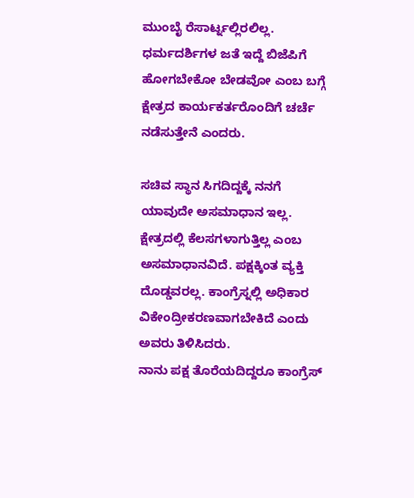ಮುಂಬೈ ರೆಸಾರ್ಟ್ನಲ್ಲಿರಲಿಲ್ಲ. ಧರ್ಮದರ್ಶಿಗಳ ಜತೆ ಇದ್ದೆ ಬಿಜೆಪಿಗೆ ಹೋಗಬೇಕೋ ಬೇಡವೋ ಎಂಬ ಬಗ್ಗೆ ಕ್ಷೇತ್ರದ ಕಾರ್ಯಕರ್ತರೊಂದಿಗೆ ಚರ್ಚೆ ನಡೆಸುತ್ತೇನೆ ಎಂದರು.

ಸಚಿವ ಸ್ಥಾನ ಸಿಗದಿದ್ದಕ್ಕೆ ನನಗೆ ಯಾವುದೇ ಅಸಮಾಧಾನ ಇಲ್ಲ. ಕ್ಷೇತ್ರದಲ್ಲಿ ಕೆಲಸಗಳಾಗುತ್ತಿಲ್ಲ ಎಂಬ ಅಸಮಾಧಾನವಿದೆ. ಪಕ್ಷಕ್ಕಿಂತ ವ್ಯಕ್ತಿ ದೊಡ್ಡವರಲ್ಲ. ಕಾಂಗ್ರೆಸ್ನಲ್ಲಿ ಅಧಿಕಾರ ವಿಕೇಂದ್ರೀಕರಣವಾಗಬೇಕಿದೆ ಎಂದು ಅವರು ತಿಳಿಸಿದರು.
ನಾನು ಪಕ್ಷ ತೊರೆಯದಿದ್ದರೂ ಕಾಂಗ್ರೆಸ್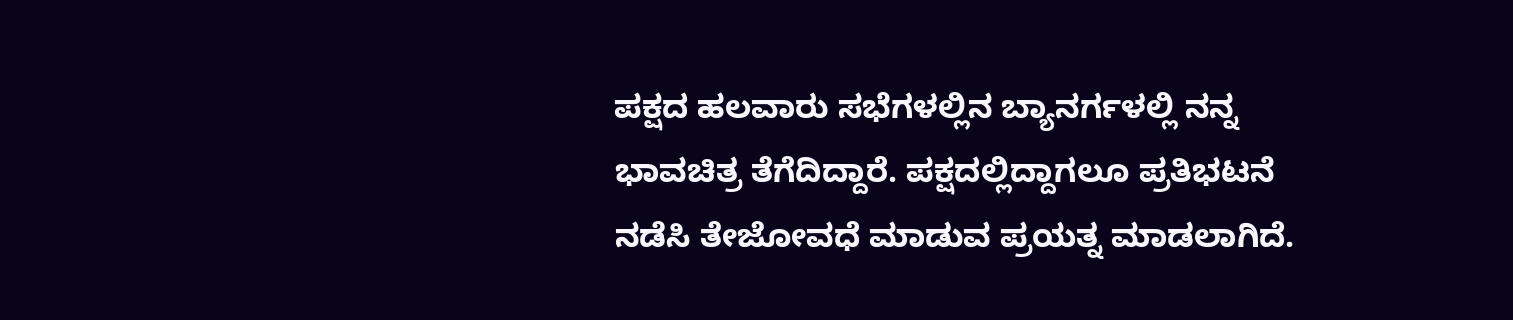ಪಕ್ಷದ ಹಲವಾರು ಸಭೆಗಳಲ್ಲಿನ ಬ್ಯಾನರ್ಗಳಲ್ಲಿ ನನ್ನ ಭಾವಚಿತ್ರ ತೆಗೆದಿದ್ದಾರೆ. ಪಕ್ಷದಲ್ಲಿದ್ದಾಗಲೂ ಪ್ರತಿಭಟನೆ ನಡೆಸಿ ತೇಜೋವಧೆ ಮಾಡುವ ಪ್ರಯತ್ನ ಮಾಡಲಾಗಿದೆ.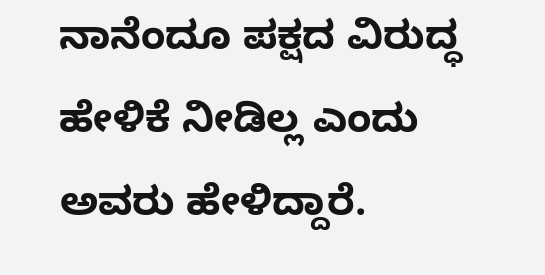ನಾನೆಂದೂ ಪಕ್ಷದ ವಿರುದ್ಧ ಹೇಳಿಕೆ ನೀಡಿಲ್ಲ ಎಂದು ಅವರು ಹೇಳಿದ್ದಾರೆ.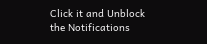Click it and Unblock the Notifications